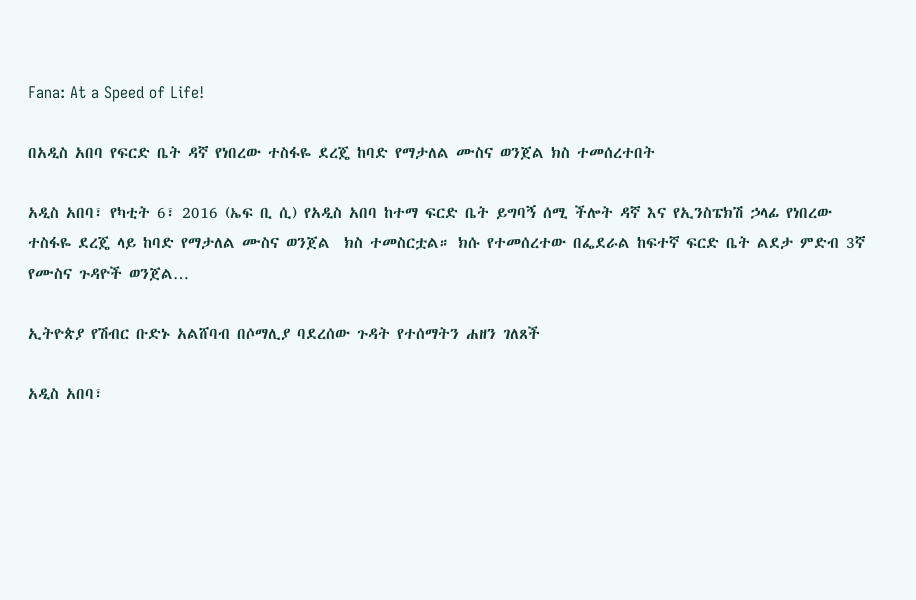Fana: At a Speed of Life!

በአዲስ አበባ የፍርድ ቤት ዳኛ የነበረው ተስፋዬ ደረጄ ከባድ የማታለል ሙስና ወንጀል ክስ ተመሰረተበት

አዲስ አበባ፣ የካቲት 6፣ 2016 (ኤፍ ቢ ሲ) የአዲስ አበባ ከተማ ፍርድ ቤት ይግባኝ ሰሚ ችሎት ዳኛ እና የኢንስፔክሽ ኃላፊ የነበረው ተስፋዬ ደረጄ ላይ ከባድ የማታለል ሙስና ወንጀል  ክስ ተመስርቷል። ክሱ የተመሰረተው በፌደራል ከፍተኛ ፍርድ ቤት ልደታ ምድብ 3ኛ የሙስና ጉዳዮች ወንጀል…

ኢትዮጵያ የሽብር ቡድኑ አልሸባብ በሶማሊያ ባደረሰው ጉዳት የተሰማትን ሐዘን ገለጸች

አዲስ አበባ፣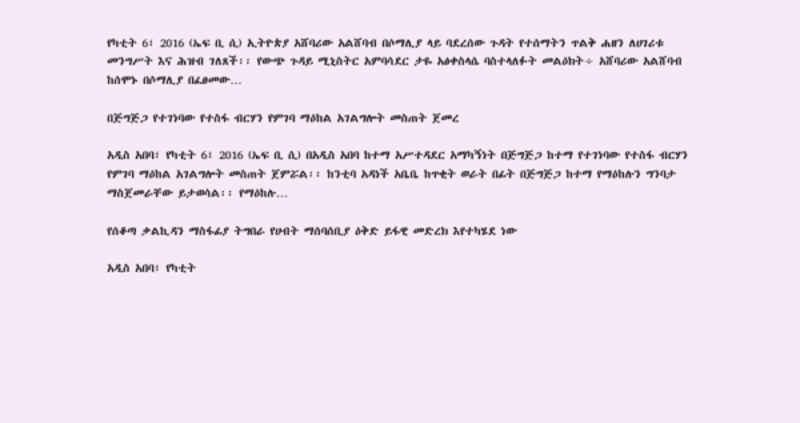የካቲት 6፣ 2016 (ኤፍ ቢ ሲ) ኢትዮጵያ አሸባሪው አልሸባብ በሶማሊያ ላይ ባደረሰው ጉዳት የተሰማትን ጥልቅ ሐዘን ለሀገሪቱ መንግሥት እና ሕዝብ ገለጸች፡፡ የውጭ ጉዳይ ሚኒስትር አምባሳደር ታዬ አፅቀስላሴ ባስተላለፉት መልዕክት÷ አሸባሪው አልሸባብ ከሰሞኑ በሶማሊያ በፈፀመው…

በጅግጅጋ የተገነባው የተስፋ ብርሃን የምገባ ማዕከል አገልግሎት መስጠት ጀመረ

አዲስ አበባ፣ የካቲት 6፣ 2016 (ኤፍ ቢ ሲ) በአዲስ አበባ ከተማ አሥተዳደር አማካኝነት በጅግጅጋ ከተማ የተገነባው የተስፋ ብርሃን የምገባ ማዕከል አገልግሎት መስጠት ጀምሯል፡፡ ከንቲባ አዳነች አቤቤ ከጥቂት ወራት በፊት በጅግጅጋ ከተማ የማዕከሉን ግንባታ ማስጀመራቸው ይታወሳል፡፡ የማዕከሉ…

የሰቆጣ ቃልኪዳን ማስፋፊያ ትግበራ የሀብት ማሰባሰቢያ ዕቅድ ይፋዊ መድረክ እየተካሄደ ነው

አዲስ አበባ፣ የካቲት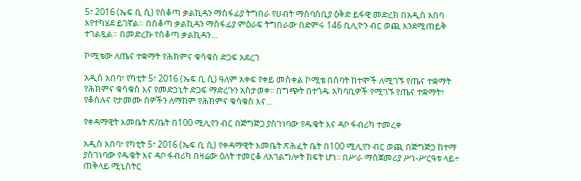5፣ 2016 (ኤፍ ቢ ሲ) የሰቆጣ ቃልኪዳን ማስፋፊያ ትግበራ የሀብት ማሰባሰቢያ ዕቅድ ይፋዊ መድረክ በአዲስ አበባ እየተካሄደ ይገኛል። በሰቆጣ ቃልኪዳን ማስፋፊያ ምዕራፍ ትግበራው በድምሩ 146 ቢሊዮን ብር ወጪ እንደሚጠይቅ ተገልጿል። በመድረኩ የሰቆጣ ቃልኪዳን…

ኮሚቴው ለጤና ተቋማት የሕክምና ቁሳቁስ ድጋፍ አደረገ

አዲስ አበባ፣ የካቲት 5፣ 2016 (ኤፍ ቢ ሲ) ዓለም አቀፍ የቀይ መስቀል ኮሚቴ በሰባት ከተሞች ለሚገኙ የጤና ተቋማት የሕክምና ቁሳቁስ እና የመድኃኒት ድጋፍ ማድረጉን አስታወቀ፡፡ በግጭት በተጎዱ አካባቢዎች የሚገኙ የጤና ተቋማት፣ የቆሰሉና የታመሙ ሰዎችን ለማከም የሕክምና ቁሳቁስ እና…

የቀዳማዊት እመቤት ጽ/ቤት በ100 ሚሊየን ብር በጅግጅጋ ያስገነባው የዱቄት እና ዳቦ ፋብሪካ ተመረቀ

አዲስ አበባ፣ የካቲት 5፣ 2016 (ኤፍ ቢ ሲ) የቀዳማዊት እመቤት ጽሕፈት ቤት በ100 ሚሊየን ብር ወጪ በጅግጅጋ ከተማ ያስገነባው የዱቄት እና ዳቦ ፋብሪካ በዛሬው ዕለት ተመርቆ ለአገልግሎት ክፍት ሆነ፡፡ በሥራ ማስጀመሪያ ሥነ-ሥርዓቱ ላይ÷ ጠቅላይ ሚኒስትር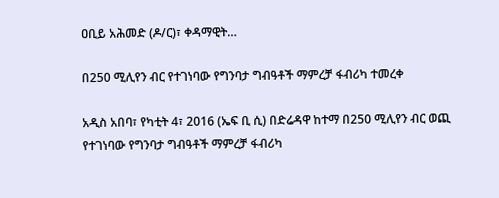ዐቢይ አሕመድ (ዶ/ር)፣ ቀዳማዊት…

በ250 ሚሊየን ብር የተገነባው የግንባታ ግብዓቶች ማምረቻ ፋብሪካ ተመረቀ

አዲስ አበባ፣ የካቲት 4፣ 2016 (ኤፍ ቢ ሲ) በድሬዳዋ ከተማ በ250 ሚሊየን ብር ወጪ የተገነባው የግንባታ ግብዓቶች ማምረቻ ፋብሪካ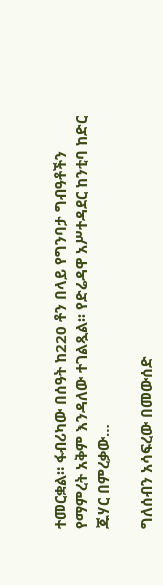ተመርቋል። ፋብሪካው በሰዓት ከ220 ቶን በላይ የግንባታ ግብዓቶችን የማምረት አቅም እንዳለው ተገልጿል፡፡ የድሬዳዋ አሥተዳደር ከንቲባ ከድር ጁሃር በምረቃው…

ግለሰብን አሳፍረው በመውሰድ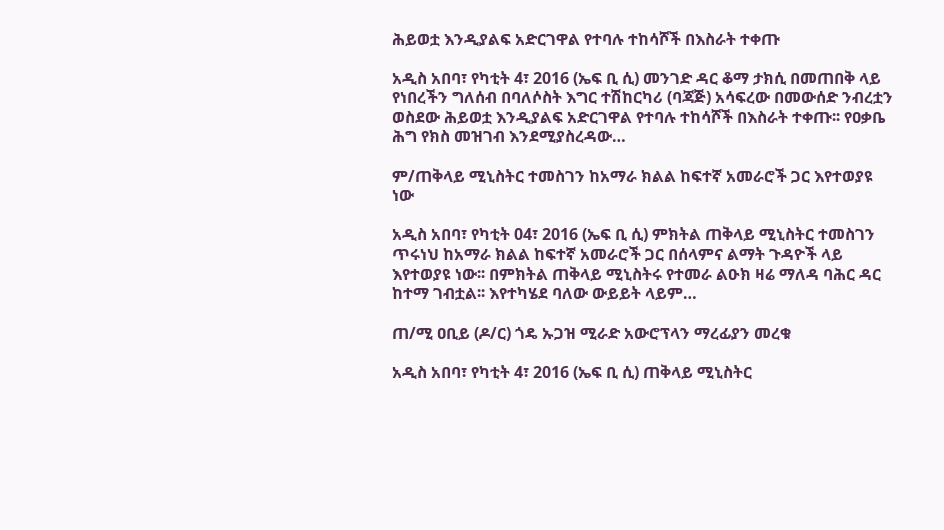ሕይወቷ እንዲያልፍ አድርገዋል የተባሉ ተከሳሾች በእስራት ተቀጡ

አዲስ አበባ፣ የካቲት 4፣ 2016 (ኤፍ ቢ ሲ) መንገድ ዳር ቆማ ታክሲ በመጠበቅ ላይ የነበረችን ግለሰብ በባለሶስት እግር ተሽከርካሪ (ባጃጅ) አሳፍረው በመውሰድ ንብረቷን ወስደው ሕይወቷ እንዲያልፍ አድርገዋል የተባሉ ተከሳሾች በእስራት ተቀጡ፡፡ የዐቃቤ ሕግ የክስ መዝገብ እንደሚያስረዳው…

ም/ጠቅላይ ሚኒስትር ተመስገን ከአማራ ክልል ከፍተኛ አመራሮች ጋር እየተወያዩ ነው

አዲስ አበባ፣ የካቲት 04፣ 2016 (ኤፍ ቢ ሲ) ምክትል ጠቅላይ ሚኒስትር ተመስገን ጥሩነህ ከአማራ ክልል ከፍተኛ አመራሮች ጋር በሰላምና ልማት ጉዳዮች ላይ እየተወያዩ ነው፡፡ በምክትል ጠቅላይ ሚኒስትሩ የተመራ ልዑክ ዛሬ ማለዳ ባሕር ዳር ከተማ ገብቷል፡፡ እየተካሄደ ባለው ውይይት ላይም…

ጠ/ሚ ዐቢይ (ዶ/ር) ጎዴ ኡጋዝ ሚራድ አውሮፕላን ማረፊያን መረቁ

አዲስ አበባ፣ የካቲት 4፣ 2016 (ኤፍ ቢ ሲ) ጠቅላይ ሚኒስትር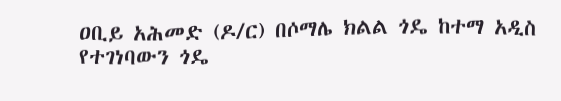ዐቢይ አሕመድ (ዶ/ር) በሶማሌ ክልል ጎዴ ከተማ አዲስ የተገነባውን ጎዴ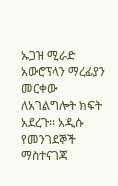ኡጋዝ ሚራድ አውሮፕላን ማረፊያን መርቀው ለአገልግሎት ክፍት አደረጉ፡፡ አዲሱ የመንገደኞች ማስተናገጃ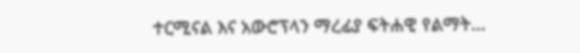ተርሚናል እና አውሮፕላን ማረፊያ ፍትሐዊ የልማት…